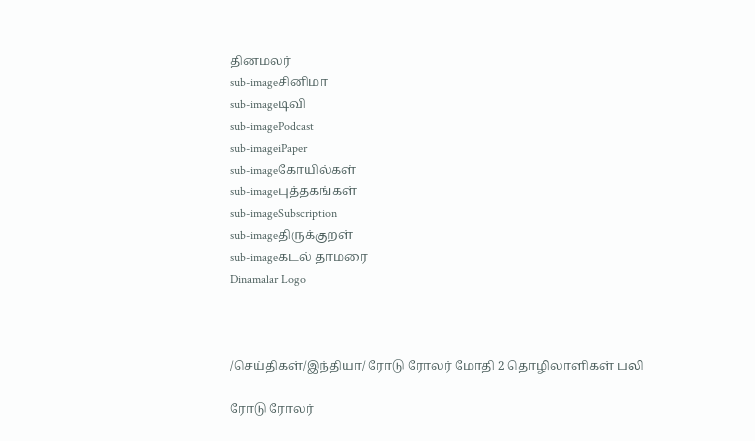தினமலர்
sub-imageசினிமா
sub-imageடிவி
sub-imagePodcast
sub-imageiPaper
sub-imageகோயில்கள்
sub-imageபுத்தகங்கள்
sub-imageSubscription
sub-imageதிருக்குறள்
sub-imageகடல் தாமரை
Dinamalar Logo



/செய்திகள்/இந்தியா/ ரோடு ரோலர் மோதி 2 தொழிலாளிகள் பலி

ரோடு ரோலர்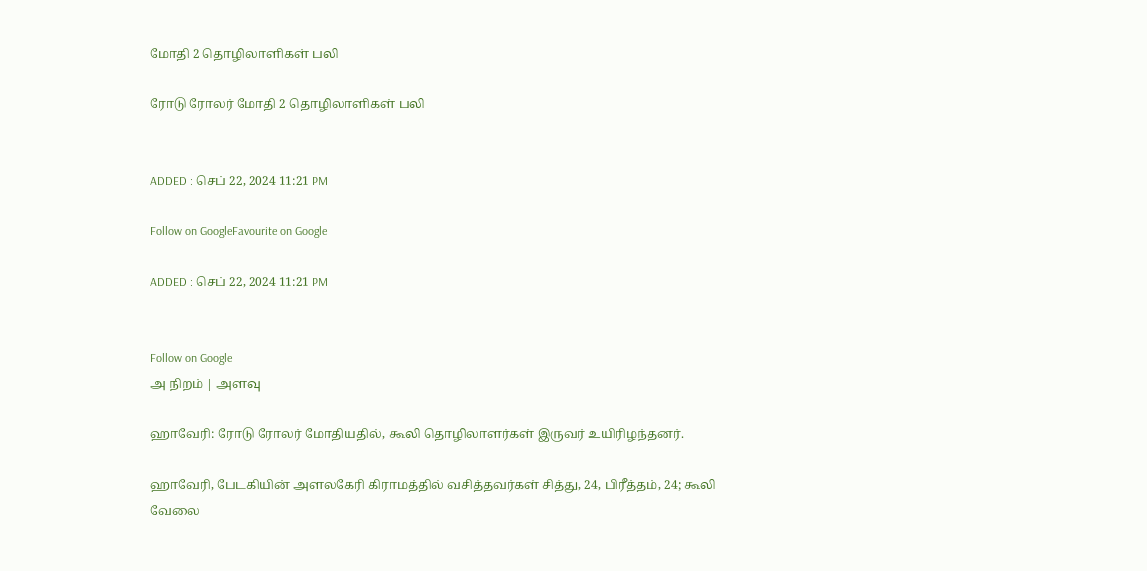மோதி 2 தொழிலாளிகள் பலி

ரோடு ரோலர் மோதி 2 தொழிலாளிகள் பலி


ADDED : செப் 22, 2024 11:21 PM

Follow on GoogleFavourite on Google

ADDED : செப் 22, 2024 11:21 PM


Follow on Google
அ நிறம் | அளவு

ஹாவேரி: ரோடு ரோலர் மோதியதில், கூலி தொழிலாளர்கள் இருவர் உயிரிழந்தனர்.

ஹாவேரி, பேடகியின் அளலகேரி கிராமத்தில் வசித்தவர்கள் சித்து, 24, பிரீத்தம், 24; கூலி வேலை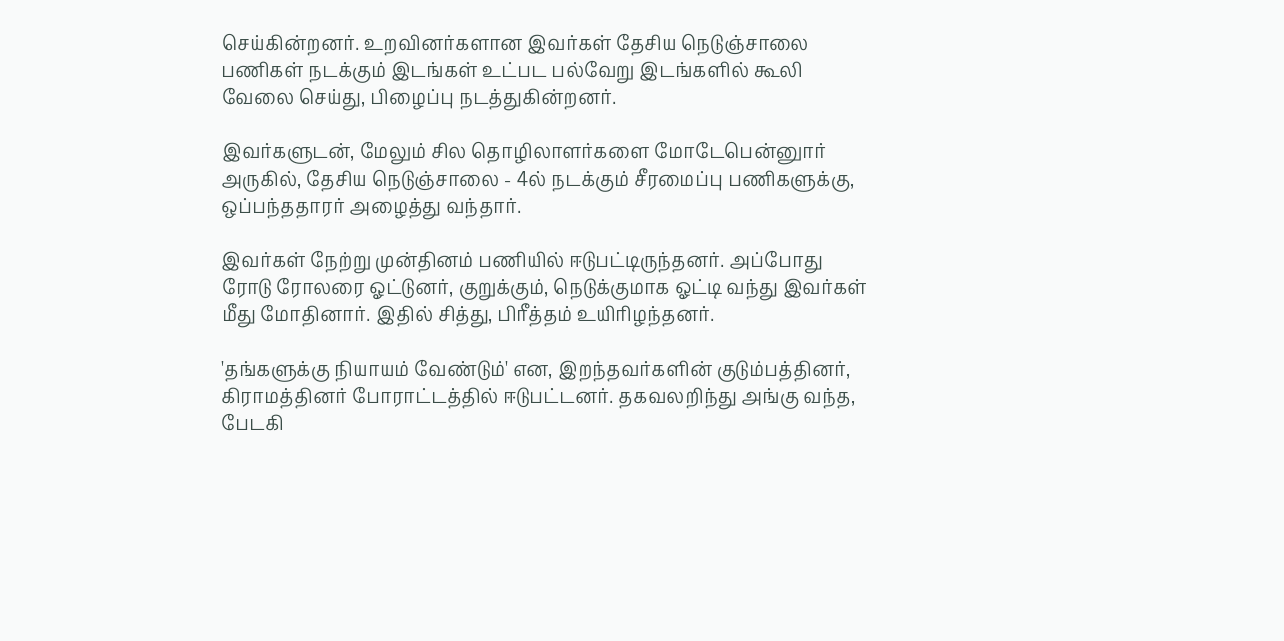செய்கின்றனர். உறவினர்களான இவர்கள் தேசிய நெடுஞ்சாலை பணிகள் நடக்கும் இடங்கள் உட்பட பல்வேறு இடங்களில் கூலி வேலை செய்து, பிழைப்பு நடத்துகின்றனர்.

இவர்களுடன், மேலும் சில தொழிலாளர்களை மோடேபென்னுார் அருகில், தேசிய நெடுஞ்சாலை - 4ல் நடக்கும் சீரமைப்பு பணிகளுக்கு, ஒப்பந்ததாரர் அழைத்து வந்தார்.

இவர்கள் நேற்று முன்தினம் பணியில் ஈடுபட்டிருந்தனர். அப்போது ரோடு ரோலரை ஓட்டுனர், குறுக்கும், நெடுக்குமாக ஓட்டி வந்து இவர்கள் மீது மோதினார். இதில் சித்து, பிரீத்தம் உயிரிழந்தனர்.

'தங்களுக்கு நியாயம் வேண்டும்' என, இறந்தவர்களின் குடும்பத்தினர், கிராமத்தினர் போராட்டத்தில் ஈடுபட்டனர். தகவலறிந்து அங்கு வந்த, பேடகி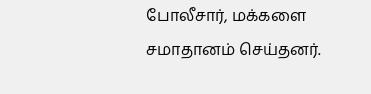போலீசார், மக்களை சமாதானம் செய்தனர்.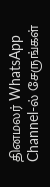தினமலர் WhatsApp Channel-ல் சேருங்கள்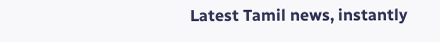Latest Tamil news, instantly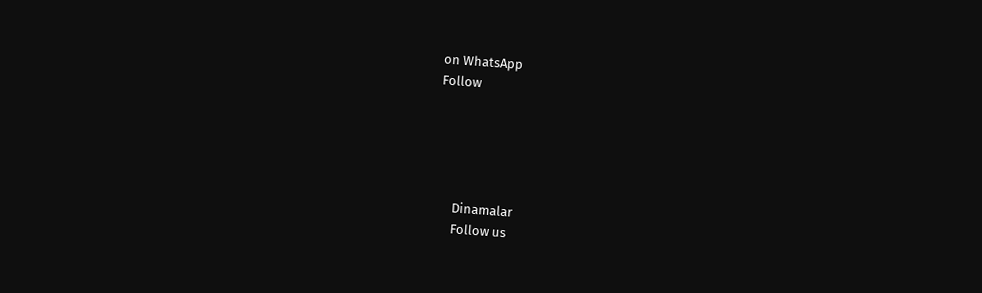on WhatsApp
Follow





      Dinamalar
      Follow us